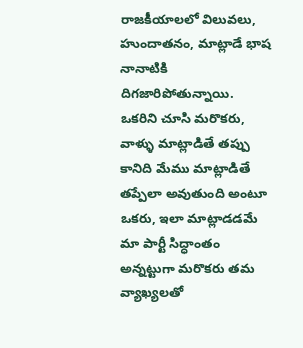రాజకీయాలలో విలువలు, హుందాతనం, మాట్లాడే భాష నానాటికి దిగజారిపోతున్నాయి. ఒకరిని చూసి మరొకరు, వాళ్ళు మాట్లాడితే తప్పు కానిది మేము మాట్లాడితే తప్పేలా అవుతుంది అంటూ ఒకరు, ఇలా మాట్లాడడమే మా పార్టీ సిద్ధాంతం అన్నట్టుగా మరొకరు తమ వ్యాఖ్యలతో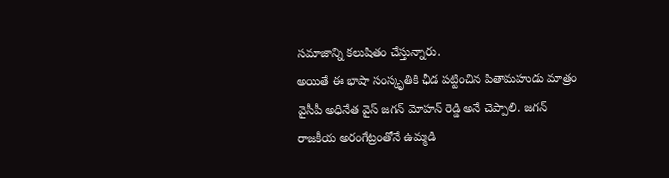సమాజాన్ని కలుషితం చేస్తున్నారు.
అయితే ఈ భాషా సంస్కృతికి ఛీడ పట్టించిన పితామహుడు మాత్రం వైసీపీ అధినేత వైస్ జగన్ మోహన్ రెడ్డి అనే చెప్పాలి. జగన్ రాజకీయ అరంగేట్రంతోనే ఉమ్మడి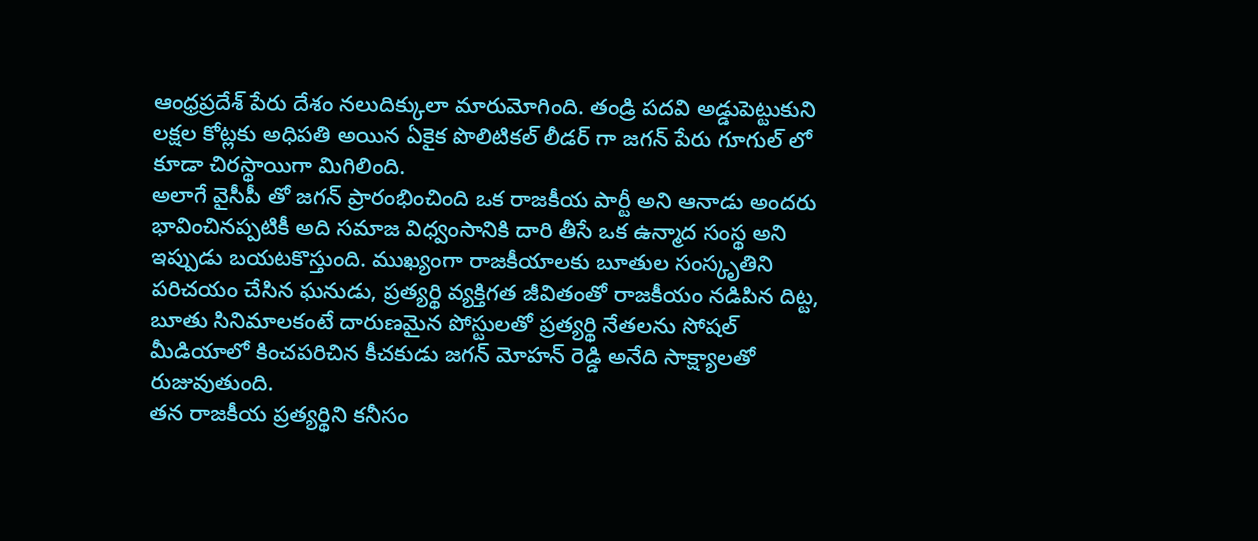ఆంధ్రప్రదేశ్ పేరు దేశం నలుదిక్కులా మారుమోగింది. తండ్రి పదవి అడ్డుపెట్టుకుని లక్షల కోట్లకు అధిపతి అయిన ఏకైక పొలిటికల్ లీడర్ గా జగన్ పేరు గూగుల్ లో కూడా చిరస్థాయిగా మిగిలింది.
అలాగే వైసీపీ తో జగన్ ప్రారంభించింది ఒక రాజకీయ పార్టీ అని ఆనాడు అందరు భావించినప్పటికీ అది సమాజ విధ్వంసానికి దారి తీసే ఒక ఉన్మాద సంస్థ అని ఇప్పుడు బయటకొస్తుంది. ముఖ్యంగా రాజకీయాలకు బూతుల సంస్కృతిని పరిచయం చేసిన ఘనుడు, ప్రత్యర్థి వ్యక్తిగత జీవితంతో రాజకీయం నడిపిన దిట్ట, బూతు సినిమాలకంటే దారుణమైన పోస్టులతో ప్రత్యర్థి నేతలను సోషల్ మీడియాలో కించపరిచిన కీచకుడు జగన్ మోహన్ రెడ్డి అనేది సాక్ష్యాలతో రుజువుతుంది.
తన రాజకీయ ప్రత్యర్థిని కనీసం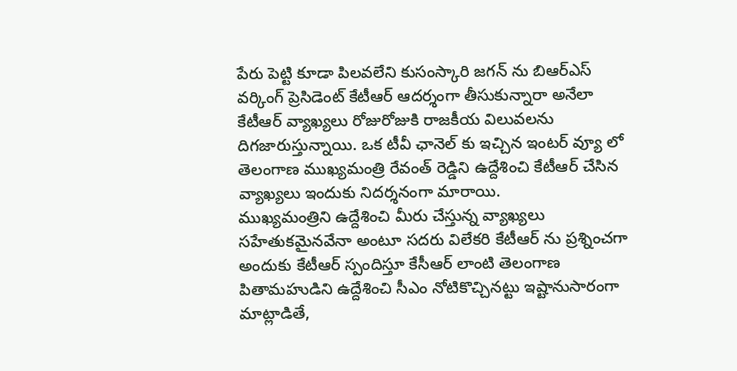పేరు పెట్టి కూడా పిలవలేని కుసంస్కారి జగన్ ను బిఆర్ఎస్ వర్కింగ్ ప్రెసిడెంట్ కేటీఆర్ ఆదర్శంగా తీసుకున్నారా అనేలా కేటీఆర్ వ్యాఖ్యలు రోజురోజుకి రాజకీయ విలువలను దిగజారుస్తున్నాయి. ఒక టీవీ ఛానెల్ కు ఇచ్చిన ఇంటర్ వ్యూ లో తెలంగాణ ముఖ్యమంత్రి రేవంత్ రెడ్డిని ఉద్దేశించి కేటీఆర్ చేసిన వ్యాఖ్యలు ఇందుకు నిదర్శనంగా మారాయి.
ముఖ్యమంత్రిని ఉద్దేశించి మీరు చేస్తున్న వ్యాఖ్యలు సహేతుకమైనవేనా అంటూ సదరు విలేకరి కేటీఆర్ ను ప్రశ్నించగా అందుకు కేటీఆర్ స్పందిస్తూ కేసీఆర్ లాంటి తెలంగాణ పితామహుడిని ఉద్దేశించి సీఎం నోటికొచ్చినట్టు ఇష్టానుసారంగా మాట్లాడితే,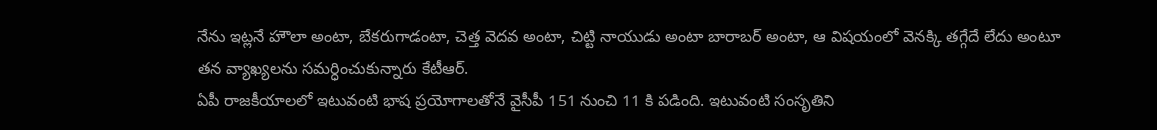నేను ఇట్లనే హౌలా అంటా, బేకరుగాడంటా, చెత్త వెదవ అంటా, చిట్టి నాయుడు అంటా బారాబర్ అంటా, ఆ విషయంలో వెనక్కి తగ్గేదే లేదు అంటూ తన వ్యాఖ్యలను సమర్ధించుకున్నారు కేటీఆర్.
ఏపీ రాజకీయాలలో ఇటువంటి భాష ప్రయోగాలతోనే వైసీపీ 151 నుంచి 11 కి పడింది. ఇటువంటి సంసృతిని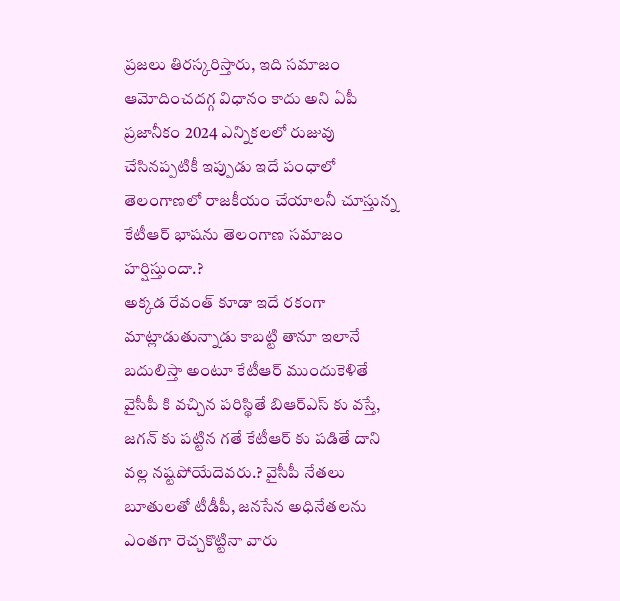ప్రజలు తిరస్కరిస్తారు, ఇది సమాజం ఆమోదించదగ్గ విధానం కాదు అని ఏపీ ప్రజానీకం 2024 ఎన్నికలలో రుజువు చేసినప్పటికీ ఇప్పుడు ఇదే పంధాలో తెలంగాణలో రాజకీయం చేయాలనీ చూస్తున్న కేటీఆర్ భాషను తెలంగాణ సమాజం హర్షిస్తుందా.?
అక్కడ రేవంత్ కూడా ఇదే రకంగా మాట్లాడుతున్నాడు కాబట్టి తానూ ఇలానే బదులిస్తా అంటూ కేటీఆర్ ముందుకెళితే వైసీపీ కి వచ్చిన పరిస్థితే బిఆర్ఎస్ కు వస్తే, జగన్ కు పట్టిన గతే కేటీఆర్ కు పడితే దాని వల్ల నష్టపోయేదెవరు.? వైసీపీ నేతలు బూతులతో టీడీపీ, జనసేన అధినేతలను ఎంతగా రెచ్చకొట్టినా వారు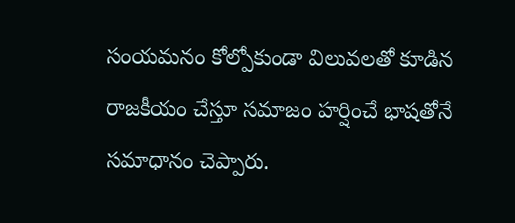సంయమనం కోల్పోకుండా విలువలతో కూడిన రాజకీయం చేస్తూ సమాజం హర్షించే భాషతోనే సమాధానం చెప్పారు.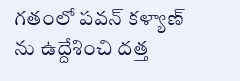గతంలో పవన్ కళ్యాణ్ ను ఉద్దేశించి దత్త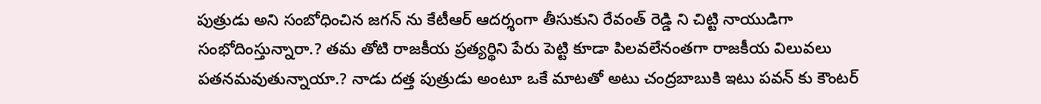పుత్రుడు అని సంబోధించిన జగన్ ను కేటీఆర్ ఆదర్శంగా తీసుకుని రేవంత్ రెడ్డి ని చిట్టి నాయుడిగా సంభోదింస్తున్నారా.? తమ తోటి రాజకీయ ప్రత్యర్థిని పేరు పెట్టి కూడా పిలవలేనంతగా రాజకీయ విలువలు పతనమవుతున్నాయా.? నాడు దత్త పుత్రుడు అంటూ ఒకే మాటతో అటు చంద్రబాబుకి ఇటు పవన్ కు కౌంటర్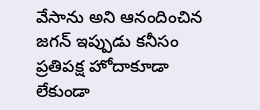వేసాను అని ఆనందించిన జగన్ ఇప్పుడు కనీసం ప్రతిపక్ష హోదాకూడా లేకుండా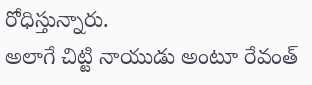రోధిస్తున్నారు.
అలాగే చిట్టి నాయుడు అంటూ రేవంత్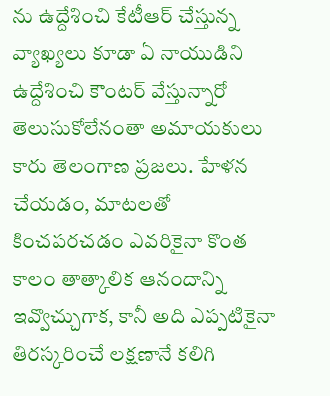ను ఉద్దేశించి కేటీఆర్ చేస్తున్న వ్యాఖ్యలు కూడా ఏ నాయుడిని ఉద్దేశించి కౌంటర్ వేస్తున్నారో తెలుసుకోలేనంతా అమాయకులు కారు తెలంగాణ ప్రజలు. హేళన చేయడం, మాటలతో కించపరచడం ఎవరికైనా కొంత కాలం తాత్కాలిక ఆనందాన్ని ఇవ్వొచ్చుగాక, కానీ అది ఎప్పటికైనా తిరస్కరించే లక్షణానే కలిగి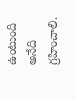ఉంటుంది అనేది గ్రహించాలి.